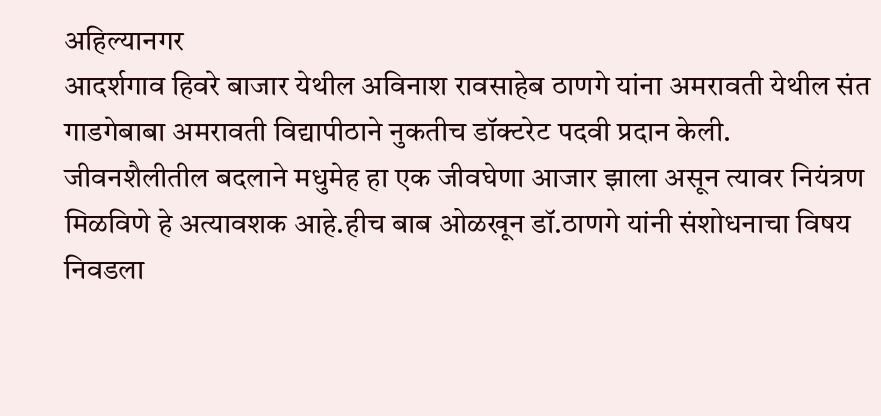अहिल्यानगर
आदर्शगाव हिवरे बाजार येथील अविनाश रावसाहेब ठाणगे यांना अमरावती येथील संत गाडगेबाबा अमरावती विद्यापीठाने नुकतीच डॉक्टरेट पदवी प्रदान केली.
जीवनशैलीतील बदलाने मधुमेह हा एक जीवघेणा आजार झाला असून त्यावर नियंत्रण मिळविणे हे अत्यावशक आहे.हीच बाब ओळखून डॉ.ठाणगे यांनी संशोधनाचा विषय निवडला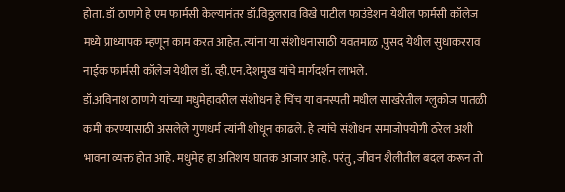होता. डॉ ठाणगे हे एम फार्मसी केल्यानंतर डॉ.विठ्ठलराव विखे पाटील फाउंडेशन येथील फार्मसी कॉलेज मध्ये प्राध्यापक म्हणून काम करत आहेत. त्यांना या संशोधनासाठी यवतमाळ ,पुसद येथील सुधाकरराव नाईक फार्मसी कॉलेज येथील डॉ. व्ही.एन.देशमुख यांचे मार्गदर्शन लाभले.
डॉ.अविनाश ठाणगे यांच्या मधुमेहावरील संशोधन हे चिंच या वनस्पती मधील साखरेतील ग्लुकोज पातळी कमी करण्यासाठी असलेले गुणधर्म त्यांनी शोधून काढले. हे त्यांचे संशोधन समाजोपयोगी ठरेल अशी भावना व्यक्त होत आहे. मधुमेह हा अतिशय घातक आजार आहे. परंतु, जीवन शैलीतील बदल करून तो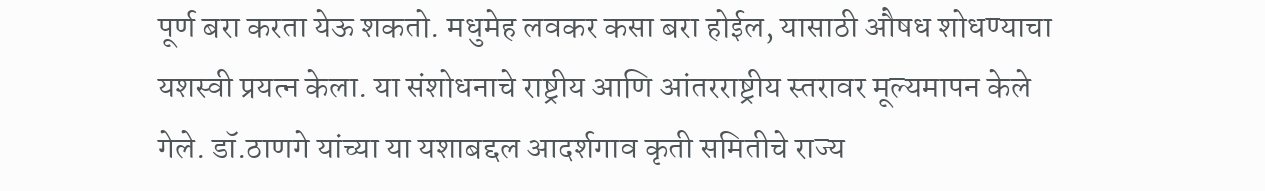पूर्ण बरा करता येऊ शकतो. मधुमेह लवकर कसा बरा होईल, यासाठी औषध शोधण्याचा यशस्वी प्रयत्न केला. या संशोधनाचे राष्ट्रीय आणि आंतरराष्ट्रीय स्तरावर मूल्यमापन केले गेले. डॉ.ठाणगे यांच्या या यशाबद्दल आदर्शगाव कृती समितीचे राज्य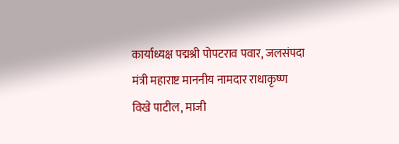कार्याध्यक्ष पद्मश्री पोपटराव पवार, जलसंपदा मंत्री महाराष्ट माननीय नामदार राधाकृष्ण विखे पाटील, माजी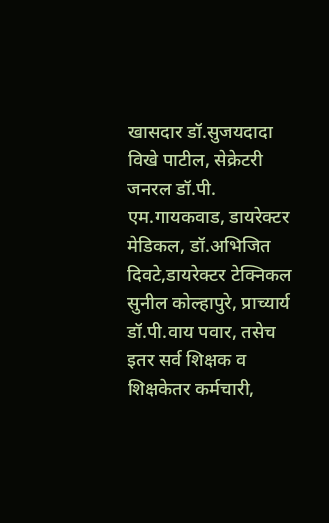खासदार डॉ.सुजयदादा विखे पाटील, सेक्रेटरी जनरल डॉ.पी. एम.गायकवाड, डायरेक्टर मेडिकल, डॉ.अभिजित दिवटे,डायरेक्टर टेक्निकल सुनील कोल्हापुरे, प्राच्यार्य डॉ.पी.वाय पवार, तसेच इतर सर्व शिक्षक व शिक्षकेतर कर्मचारी,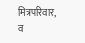मित्रपरिवार, व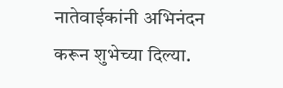नातेवाईकांनी अभिनंदन करून शुभेच्या दिल्या.